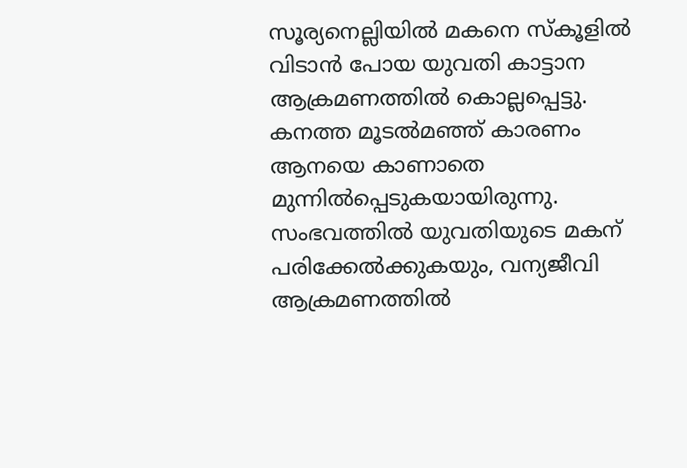സൂര്യനെല്ലിയിൽ മകനെ സ്കൂളിൽ വിടാൻ പോയ യുവതി കാട്ടാന ആക്രമണത്തിൽ കൊല്ലപ്പെട്ടു. കനത്ത മൂടൽമഞ്ഞ് കാരണം ആനയെ കാണാതെ മുന്നിൽപ്പെടുകയായിരുന്നു. സംഭവത്തിൽ യുവതിയുടെ മകന് പരിക്കേൽക്കുകയും, വന്യജീവി ആക്രമണത്തിൽ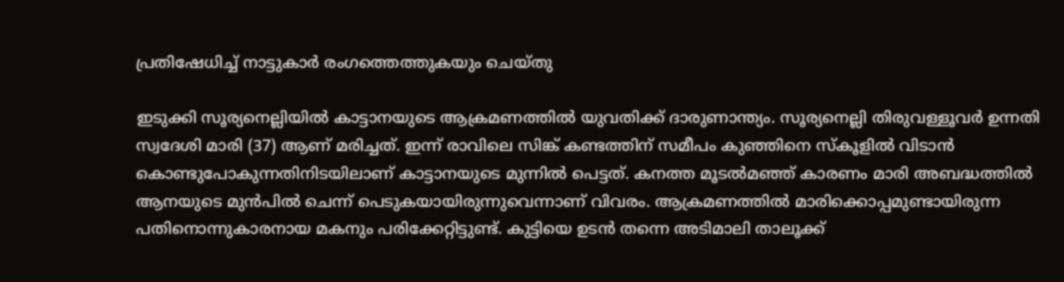പ്രതിഷേധിച്ച് നാട്ടുകാർ രംഗത്തെത്തുകയും ചെയ്തു

ഇടുക്കി സൂര്യനെല്ലിയിൽ കാട്ടാനയുടെ ആക്രമണത്തിൽ യുവതിക്ക് ദാരുണാന്ത്യം. സൂര്യനെല്ലി തിരുവള്ളൂവർ ഉന്നതി സ്വദേശി മാരി (37) ആണ് മരിച്ചത്. ഇന്ന് രാവിലെ സിങ്ക് കണ്ടത്തിന് സമീപം കുഞ്ഞിനെ സ്കൂളിൽ വിടാൻ കൊണ്ടുപോകുന്നതിനിടയിലാണ് കാട്ടാനയുടെ മുന്നിൽ പെട്ടത്. കനത്ത മൂടൽമഞ്ഞ് കാരണം മാരി അബദ്ധത്തിൽ ആനയുടെ മുൻപിൽ ചെന്ന് പെടുകയായിരുന്നുവെന്നാണ് വിവരം. ആക്രമണത്തിൽ മാരിക്കൊപ്പമുണ്ടായിരുന്ന പതിനൊന്നുകാരനായ മകനും പരിക്കേറ്റിട്ടുണ്ട്. കുട്ടിയെ ഉടൻ തന്നെ അടിമാലി താലൂക്ക്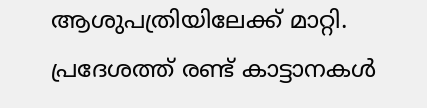ആശുപത്രിയിലേക്ക് മാറ്റി. പ്രദേശത്ത് രണ്ട് കാട്ടാനകൾ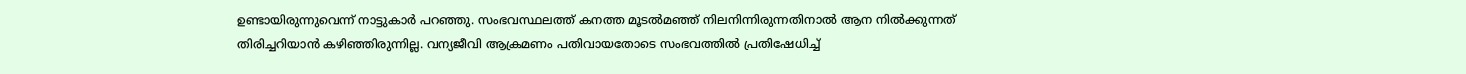ഉണ്ടായിരുന്നുവെന്ന് നാട്ടുകാർ പറഞ്ഞു. സംഭവസ്ഥലത്ത് കനത്ത മൂടൽമഞ്ഞ് നിലനിന്നിരുന്നതിനാൽ ആന നിൽക്കുന്നത് തിരിച്ചറിയാൻ കഴിഞ്ഞിരുന്നില്ല. വന്യജീവി ആക്രമണം പതിവായതോടെ സംഭവത്തിൽ പ്രതിഷേധിച്ച്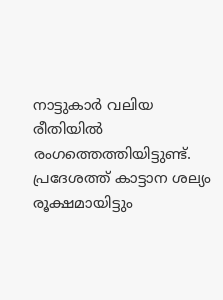നാട്ടുകാർ വലിയ രീതിയിൽ രംഗത്തെത്തിയിട്ടുണ്ട്. പ്രദേശത്ത് കാട്ടാന ശല്യം രൂക്ഷമായിട്ടും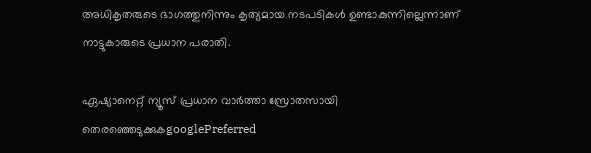അധികൃതരുടെ ഭാഗത്തുനിന്നും കൃത്യമായ നടപടികൾ ഉണ്ടാകുന്നില്ലെന്നാണ് നാട്ടുകാരുടെ പ്രധാന പരാതി.

ഏഷ്യാനെറ്റ് ന്യൂസ് പ്രധാന വാർത്താ സ്രോതസായി തെരഞ്ഞെടുക്കുകgooglePreferred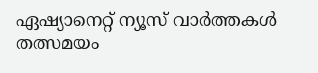ഏഷ്യാനെറ്റ് ന്യൂസ് വാർത്തകൾ തത്സമയം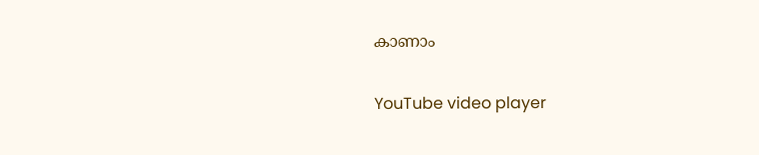കാണാം

YouTube video player